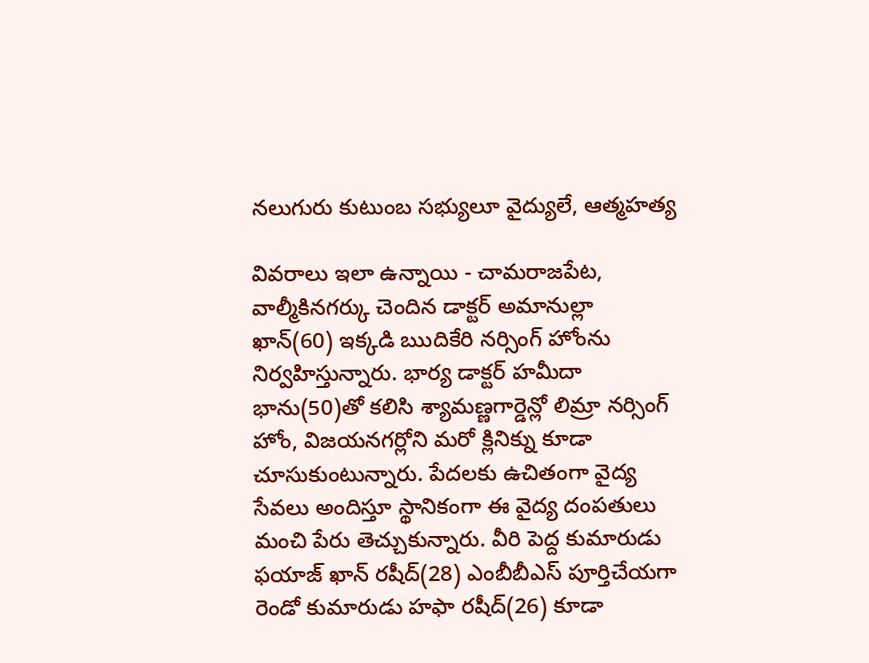నలుగురు కుటుంబ సభ్యులూ వైద్యులే, ఆత్మహత్య

వివరాలు ఇలా ఉన్నాయి - చామరాజపేట, వాల్మీకినగర్కు చెందిన డాక్టర్ అమానుల్లా ఖాన్(60) ఇక్కడి ఋదికేరి నర్సింగ్ హోంను నిర్వహిస్తున్నారు. భార్య డాక్టర్ హమీదా భాను(50)తో కలిసి శ్యామణ్ణగార్డెన్లో లిమ్రా నర్సింగ్ హోం, విజయనగర్లోని మరో క్లినిక్ను కూడా చూసుకుంటున్నారు. పేదలకు ఉచితంగా వైద్య సేవలు అందిస్తూ స్థానికంగా ఈ వైద్య దంపతులు మంచి పేరు తెచ్చుకున్నారు. వీరి పెద్ద కుమారుడు ఫయాజ్ ఖాన్ రషీద్(28) ఎంబీబీఎస్ పూర్తిచేయగా రెండో కుమారుడు హఫా రషీద్(26) కూడా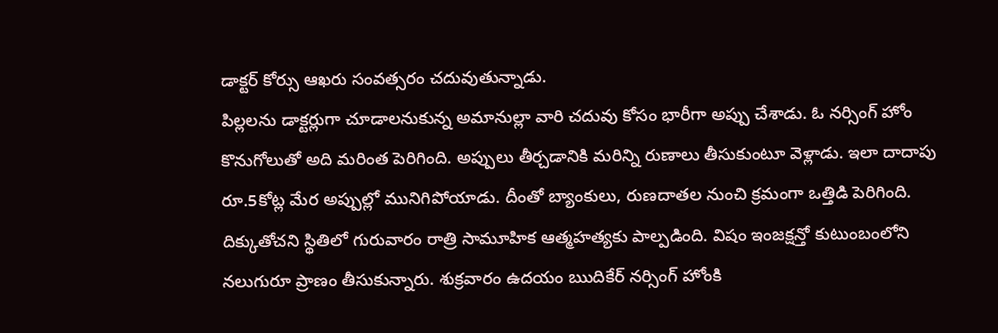డాక్టర్ కోర్సు ఆఖరు సంవత్సరం చదువుతున్నాడు.
పిల్లలను డాక్టర్లుగా చూడాలనుకున్న అమానుల్లా వారి చదువు కోసం భారీగా అప్పు చేశాడు. ఓ నర్సింగ్ హోం కొనుగోలుతో అది మరింత పెరిగింది. అప్పులు తీర్చడానికి మరిన్ని రుణాలు తీసుకుంటూ వెళ్లాడు. ఇలా దాదాపు రూ.5కోట్ల మేర అప్పుల్లో మునిగిపోయాడు. దీంతో బ్యాంకులు, రుణదాతల నుంచి క్రమంగా ఒత్తిడి పెరిగింది. దిక్కుతోచని స్థితిలో గురువారం రాత్రి సామూహిక ఆత్మహత్యకు పాల్పడింది. విషం ఇంజక్షన్తో కుటుంబంలోని నలుగురూ ప్రాణం తీసుకున్నారు. శుక్రవారం ఉదయం ఋదికేర్ నర్సింగ్ హోంకి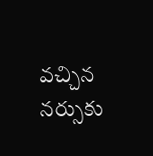వచ్చిన నర్సుకు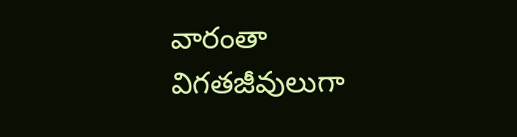వారంతా విగతజీవులుగా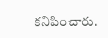కనిపించారు.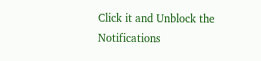Click it and Unblock the Notifications